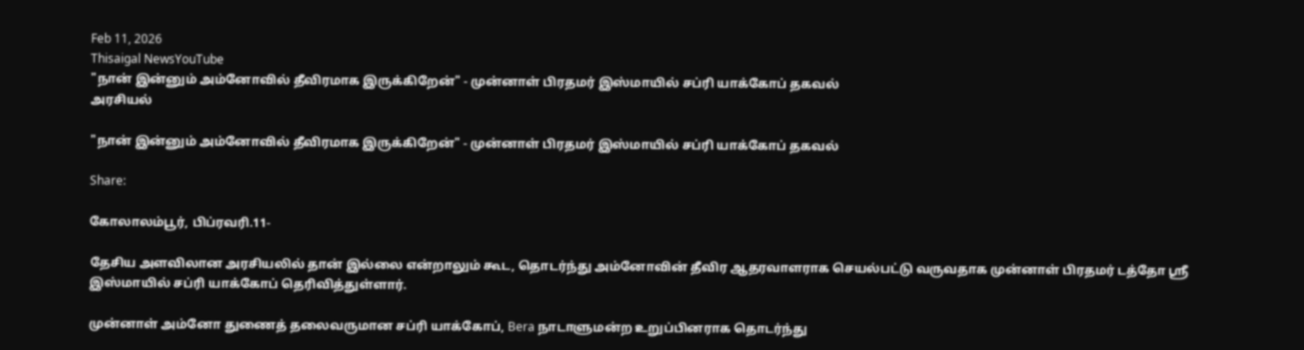Feb 11, 2026
Thisaigal NewsYouTube
"நான் இன்னும் அம்னோவில் தீவிரமாக இருக்கிறேன்" - முன்னாள் பிரதமர் இஸ்மாயில் சப்ரி யாக்கோப் தகவல்
அரசியல்

"நான் இன்னும் அம்னோவில் தீவிரமாக இருக்கிறேன்" - முன்னாள் பிரதமர் இஸ்மாயில் சப்ரி யாக்கோப் தகவல்

Share:

கோலாலம்பூர், பிப்ரவரி.11-

தேசிய அளவிலான அரசியலில் தான் இல்லை என்றாலும் கூட, தொடர்ந்து அம்னோவின் தீவிர ஆதரவாளராக செயல்பட்டு வருவதாக முன்னாள் பிரதமர் டத்தோ ஶ்ரீ இஸ்மாயில் சப்ரி யாக்கோப் தெரிவித்துள்ளார்.

முன்னாள் அம்னோ துணைத் தலைவருமான சப்ரி யாக்கோப், Bera நாடாளுமன்ற உறுப்பினராக தொடர்ந்து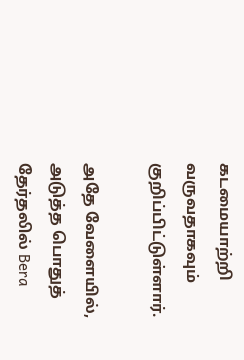கடமையாற்றி வருவதாகவும் குறிப்பிட்டுள்ளார்.

அதே வேளையில், அடுத்த பொதுத் தேர்தலில் Bera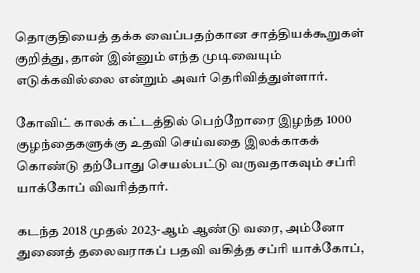தொகுதியைத் தக்க வைப்பதற்கான சாத்தியக்கூறுகள் குறித்து, தான் இன்னும் எந்த முடிவையும் எடுக்கவில்லை என்றும் அவர் தெரிவித்துள்ளார்.

கோவிட் காலக் கட்டத்தில் பெற்றோரை இழந்த 1000 குழந்தைகளுக்கு உதவி செய்வதை இலக்காகக் கொண்டு தற்போது செயல்பட்டு வருவதாகவும் சப்ரி யாக்கோப் விவரித்தார்.

கடந்த 2018 முதல் 2023-ஆம் ஆண்டு வரை, அம்னோ துணைத் தலைவராகப் பதவி வகித்த சப்ரி யாக்கோப்,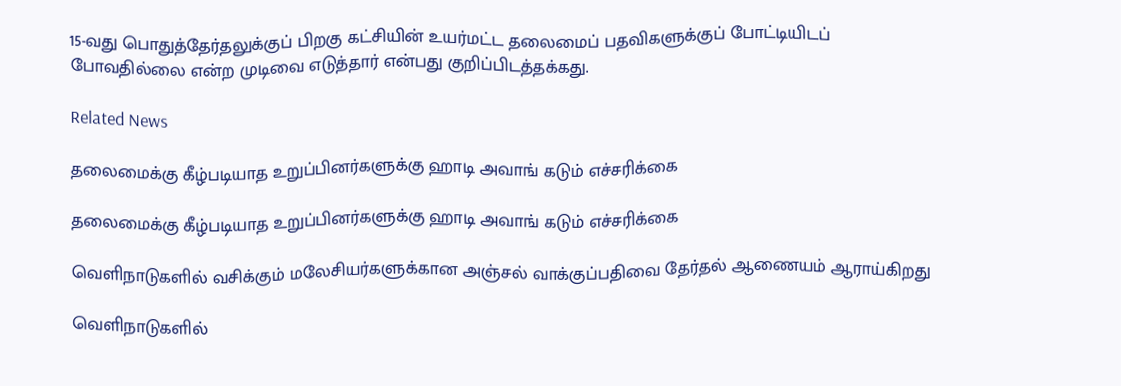15-வது பொதுத்தேர்தலுக்குப் பிறகு கட்சியின் உயர்மட்ட தலைமைப் பதவிகளுக்குப் போட்டியிடப் போவதில்லை என்ற முடிவை எடுத்தார் என்பது குறிப்பிடத்தக்கது.

Related News

தலைமைக்கு கீழ்படியாத உறுப்பினர்களுக்கு ஹாடி அவாங் கடும் எச்சரிக்கை

தலைமைக்கு கீழ்படியாத உறுப்பினர்களுக்கு ஹாடி அவாங் கடும் எச்சரிக்கை

வெளிநாடுகளில் வசிக்கும் மலேசியர்களுக்கான அஞ்சல் வாக்குப்பதிவை தேர்தல் ஆணையம் ஆராய்கிறது

வெளிநாடுகளில்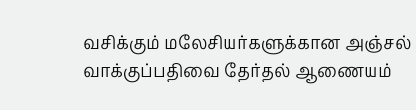வசிக்கும் மலேசியர்களுக்கான அஞ்சல் வாக்குப்பதிவை தேர்தல் ஆணையம்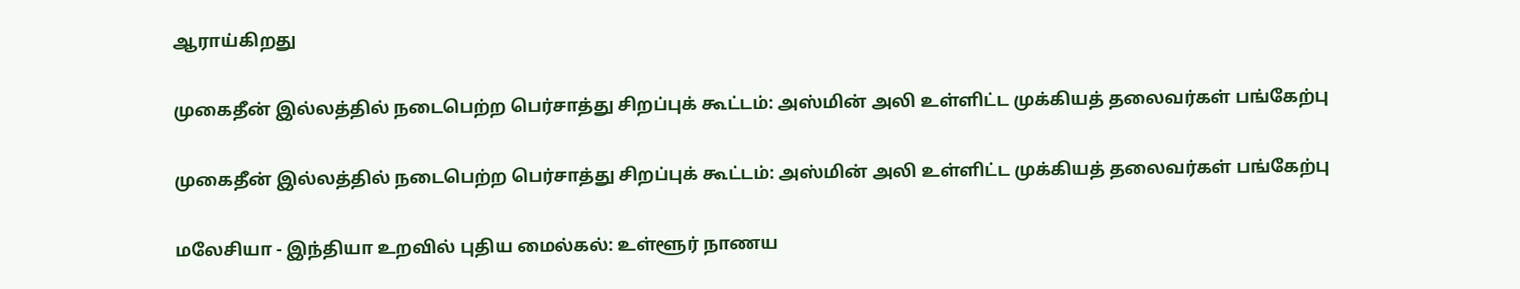ஆராய்கிறது

முகைதீன் இல்லத்தில் நடைபெற்ற பெர்சாத்து சிறப்புக் கூட்டம்: அஸ்மின் அலி உள்ளிட்ட முக்கியத் தலைவர்கள் பங்கேற்பு

முகைதீன் இல்லத்தில் நடைபெற்ற பெர்சாத்து சிறப்புக் கூட்டம்: அஸ்மின் அலி உள்ளிட்ட முக்கியத் தலைவர்கள் பங்கேற்பு

மலேசியா - இந்தியா உறவில் புதிய மைல்கல்: உள்ளூர் நாணய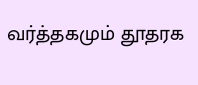வர்த்தகமும் தூதரக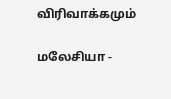விரிவாக்கமும்

மலேசியா -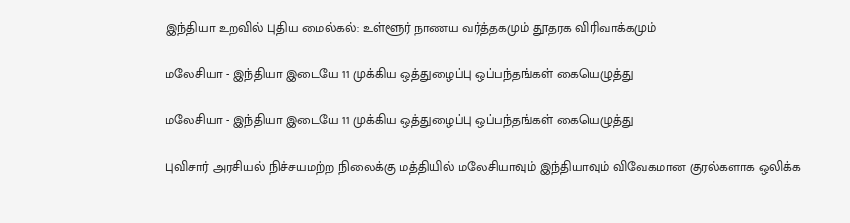இந்தியா உறவில் புதிய மைல்கல்: உள்ளூர் நாணய வர்த்தகமும் தூதரக விரிவாக்கமும்

மலேசியா - இந்தியா இடையே 11 முக்கிய ஒத்துழைப்பு ஒப்பந்தங்கள் கையெழுத்து

மலேசியா - இந்தியா இடையே 11 முக்கிய ஒத்துழைப்பு ஒப்பந்தங்கள் கையெழுத்து

புவிசார் அரசியல் நிச்சயமற்ற நிலைக்கு மத்தியில் மலேசியாவும் இந்தியாவும் விவேகமான குரல்களாக ஒலிக்க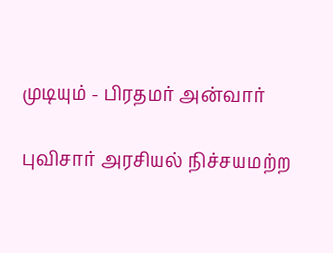முடியும் - பிரதமர் அன்வார்

புவிசார் அரசியல் நிச்சயமற்ற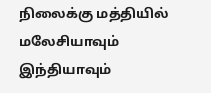நிலைக்கு மத்தியில் மலேசியாவும் இந்தியாவும்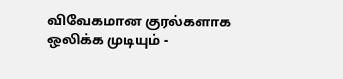விவேகமான குரல்களாக ஒலிக்க முடியும் -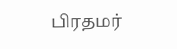பிரதமர்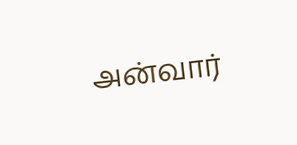அன்வார்